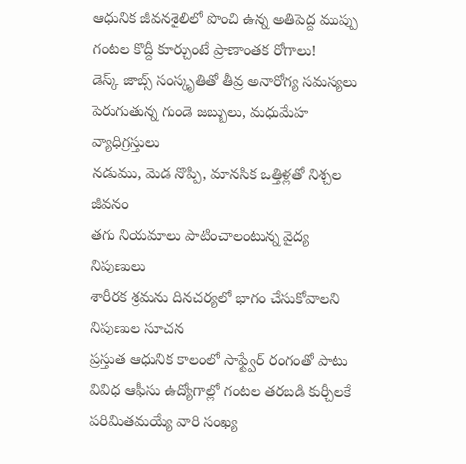ఆధునిక జీవనశైలిలో పొంచి ఉన్న అతిపెద్ద ముప్పు
గంటల కొద్దీ కూర్చుంటే ప్రాణాంతక రోగాలు!
డెస్క్ జాబ్స్ సంస్కృతితో తీవ్ర అనారోగ్య సమస్యలు
పెరుగుతున్న గుండె జబ్బులు, మధుమేహ వ్యాధిగ్రస్తులు
నడుము, మెడ నొప్పి, మానసిక ఒత్తిళ్లతో నిశ్చల జీవనం
తగు నియమాలు పాటించాలంటున్న వైద్య నిపుణులు
శారీరక శ్రమను దినచర్యలో భాగం చేసుకోవాలని నిపుణుల సూచన
ప్రస్తుత ఆధునిక కాలంలో సాఫ్ట్వేర్ రంగంతో పాటు వివిధ ఆఫీసు ఉద్యోగాల్లో గంటల తరబడి కుర్చీలకే పరిమితమయ్యే వారి సంఖ్య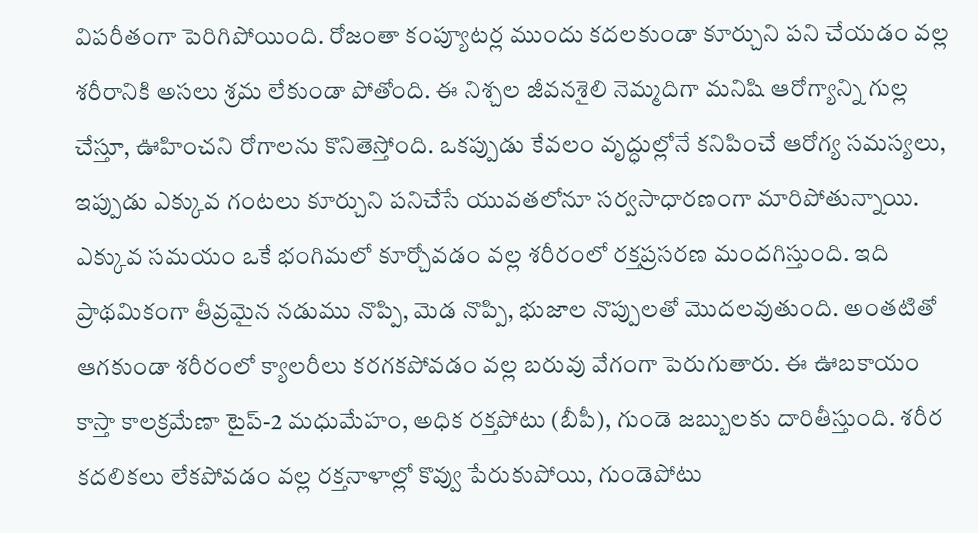విపరీతంగా పెరిగిపోయింది. రోజంతా కంప్యూటర్ల ముందు కదలకుండా కూర్చుని పని చేయడం వల్ల శరీరానికి అసలు శ్రమ లేకుండా పోతోంది. ఈ నిశ్చల జీవనశైలి నెమ్మదిగా మనిషి ఆరోగ్యాన్ని గుల్ల చేస్తూ, ఊహించని రోగాలను కొనితెస్తోంది. ఒకప్పుడు కేవలం వృద్ధుల్లోనే కనిపించే ఆరోగ్య సమస్యలు, ఇప్పుడు ఎక్కువ గంటలు కూర్చుని పనిచేసే యువతలోనూ సర్వసాధారణంగా మారిపోతున్నాయి.
ఎక్కువ సమయం ఒకే భంగిమలో కూర్చోవడం వల్ల శరీరంలో రక్తప్రసరణ మందగిస్తుంది. ఇది ప్రాథమికంగా తీవ్రమైన నడుము నొప్పి, మెడ నొప్పి, భుజాల నొప్పులతో మొదలవుతుంది. అంతటితో ఆగకుండా శరీరంలో క్యాలరీలు కరగకపోవడం వల్ల బరువు వేగంగా పెరుగుతారు. ఈ ఊబకాయం కాస్తా కాలక్రమేణా టైప్-2 మధుమేహం, అధిక రక్తపోటు (బీపీ), గుండె జబ్బులకు దారితీస్తుంది. శరీర కదలికలు లేకపోవడం వల్ల రక్తనాళాల్లో కొవ్వు పేరుకుపోయి, గుండెపోటు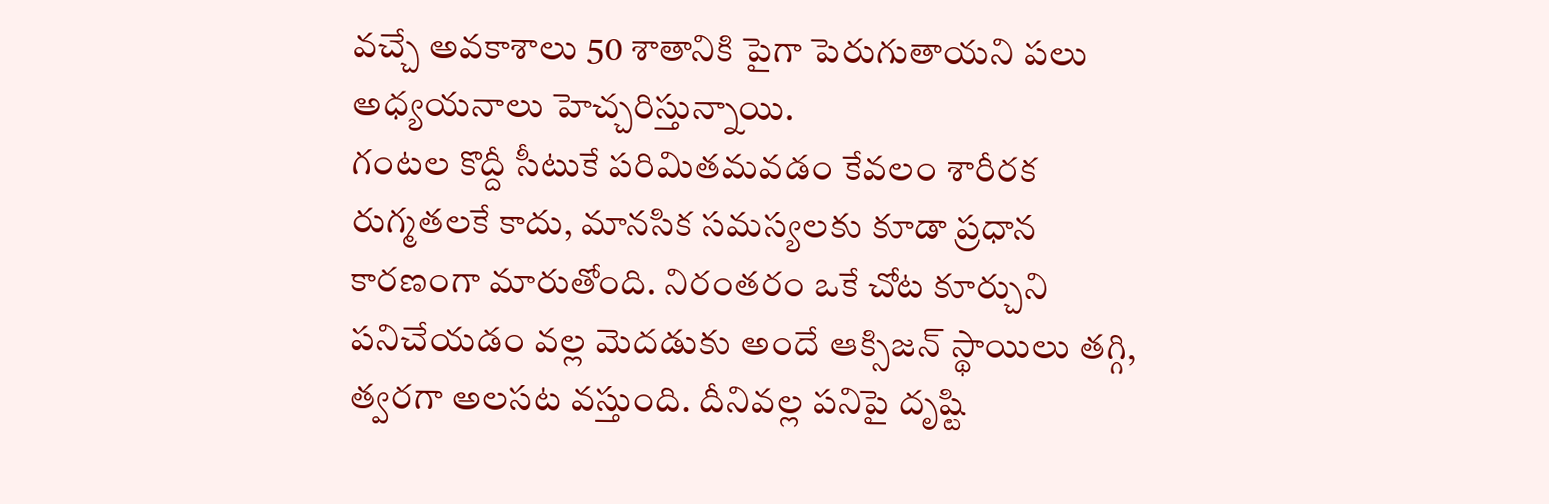వచ్చే అవకాశాలు 50 శాతానికి పైగా పెరుగుతాయని పలు అధ్యయనాలు హెచ్చరిస్తున్నాయి.
గంటల కొద్దీ సీటుకే పరిమితమవడం కేవలం శారీరక రుగ్మతలకే కాదు, మానసిక సమస్యలకు కూడా ప్రధాన కారణంగా మారుతోంది. నిరంతరం ఒకే చోట కూర్చుని పనిచేయడం వల్ల మెదడుకు అందే ఆక్సిజన్ స్థాయిలు తగ్గి, త్వరగా అలసట వస్తుంది. దీనివల్ల పనిపై దృష్టి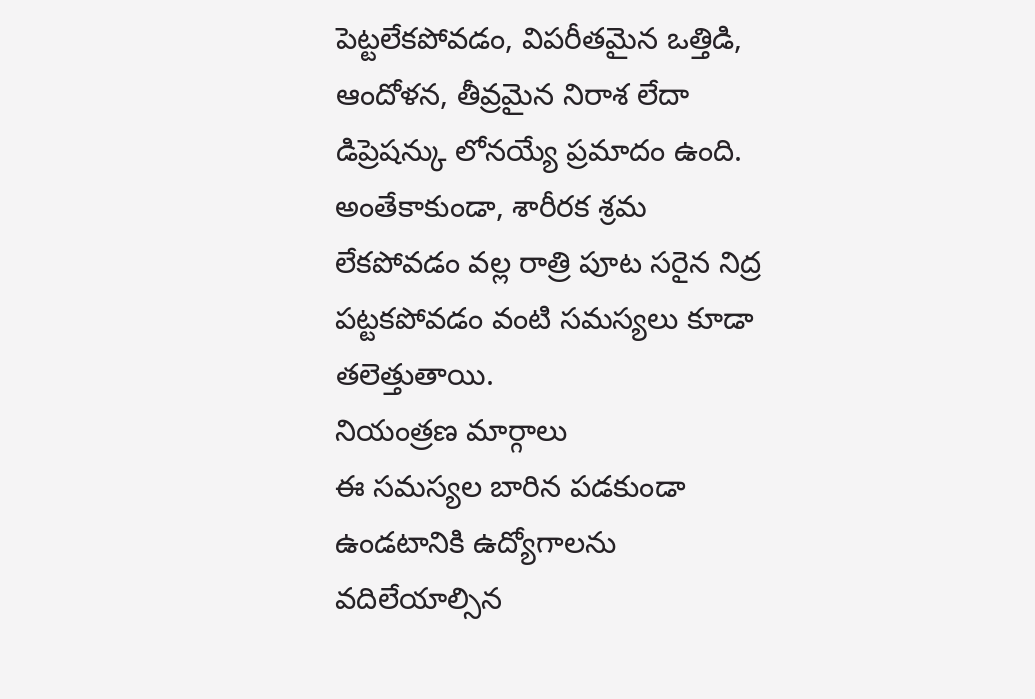పెట్టలేకపోవడం, విపరీతమైన ఒత్తిడి, ఆందోళన, తీవ్రమైన నిరాశ లేదా డిప్రెషన్కు లోనయ్యే ప్రమాదం ఉంది. అంతేకాకుండా, శారీరక శ్రమ లేకపోవడం వల్ల రాత్రి పూట సరైన నిద్ర పట్టకపోవడం వంటి సమస్యలు కూడా తలెత్తుతాయి.
నియంత్రణ మార్గాలు
ఈ సమస్యల బారిన పడకుండా ఉండటానికి ఉద్యోగాలను వదిలేయాల్సిన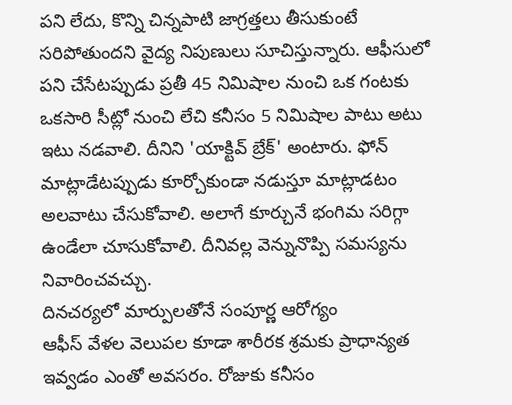పని లేదు, కొన్ని చిన్నపాటి జాగ్రత్తలు తీసుకుంటే సరిపోతుందని వైద్య నిపుణులు సూచిస్తున్నారు. ఆఫీసులో పని చేసేటప్పుడు ప్రతీ 45 నిమిషాల నుంచి ఒక గంటకు ఒకసారి సీట్లో నుంచి లేచి కనీసం 5 నిమిషాల పాటు అటు ఇటు నడవాలి. దీనిని 'యాక్టివ్ బ్రేక్' అంటారు. ఫోన్ మాట్లాడేటప్పుడు కూర్చోకుండా నడుస్తూ మాట్లాడటం అలవాటు చేసుకోవాలి. అలాగే కూర్చునే భంగిమ సరిగ్గా ఉండేలా చూసుకోవాలి. దీనివల్ల వెన్నునొప్పి సమస్యను నివారించవచ్చు.
దినచర్యలో మార్పులతోనే సంపూర్ణ ఆరోగ్యం
ఆఫీస్ వేళల వెలుపల కూడా శారీరక శ్రమకు ప్రాధాన్యత ఇవ్వడం ఎంతో అవసరం. రోజుకు కనీసం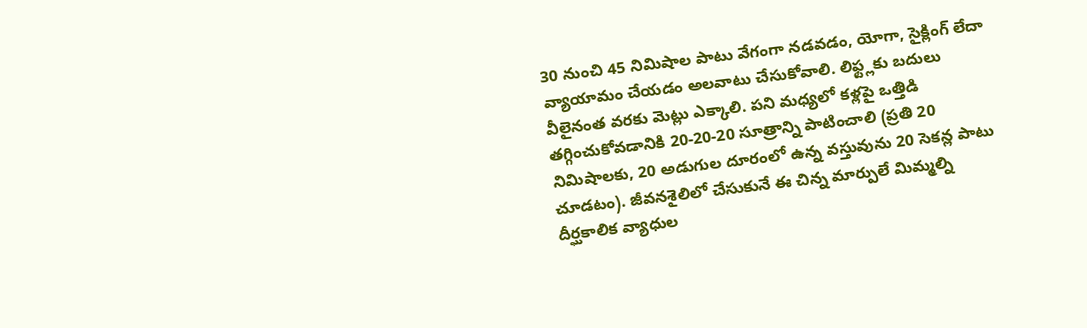30 నుంచి 45 నిమిషాల పాటు వేగంగా నడవడం, యోగా, సైక్లింగ్ లేదా వ్యాయామం చేయడం అలవాటు చేసుకోవాలి. లిఫ్ట్లకు బదులు వీలైనంత వరకు మెట్లు ఎక్కాలి. పని మధ్యలో కళ్లపై ఒత్తిడి తగ్గించుకోవడానికి 20-20-20 సూత్రాన్ని పాటించాలి (ప్రతి 20 నిమిషాలకు, 20 అడుగుల దూరంలో ఉన్న వస్తువును 20 సెకన్ల పాటు చూడటం). జీవనశైలిలో చేసుకునే ఈ చిన్న మార్పులే మిమ్మల్ని దీర్ఘకాలిక వ్యాధుల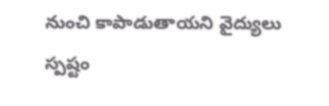నుంచి కాపాడుతాయని వైద్యులు స్పష్టం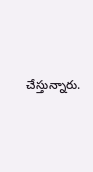చేస్తున్నారు.